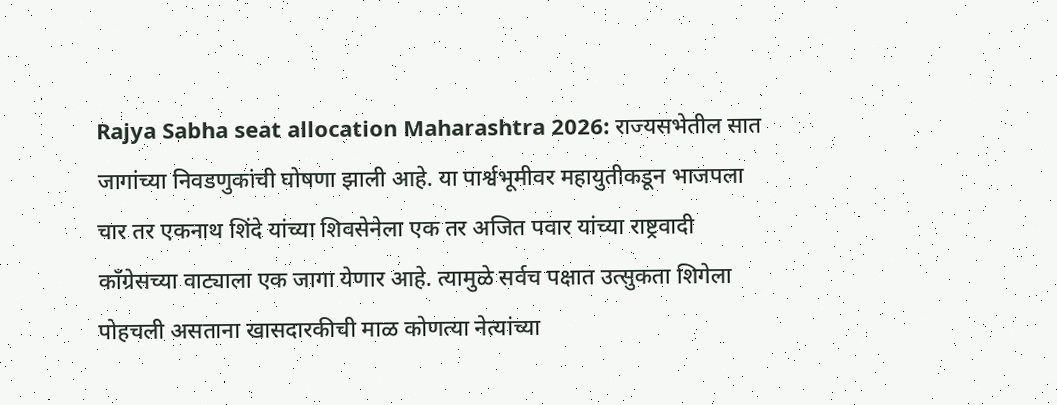Rajya Sabha seat allocation Maharashtra 2026: राज्यसभेतील सात जागांच्या निवडणुकांची घोषणा झाली आहे. या पार्श्वभूमीवर महायुतीकडून भाजपला चार तर एकनाथ शिंदे यांच्या शिवसेनेला एक तर अजित पवार यांच्या राष्ट्रवादी काँग्रेसच्या वाट्याला एक जागा येणार आहे. त्यामुळे सर्वच पक्षात उत्सुकता शिगेला पोहचली असताना खासदारकीची माळ कोणत्या नेत्यांच्या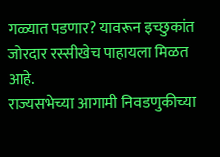गळ्यात पडणार? यावरून इच्छुकांत जोरदार रस्सीखेच पाहायला मिळत आहे.
राज्यसभेच्या आगामी निवडणुकीच्या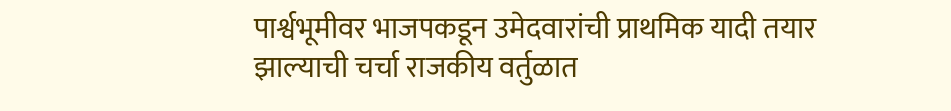पार्श्वभूमीवर भाजपकडून उमेदवारांची प्राथमिक यादी तयार झाल्याची चर्चा राजकीय वर्तुळात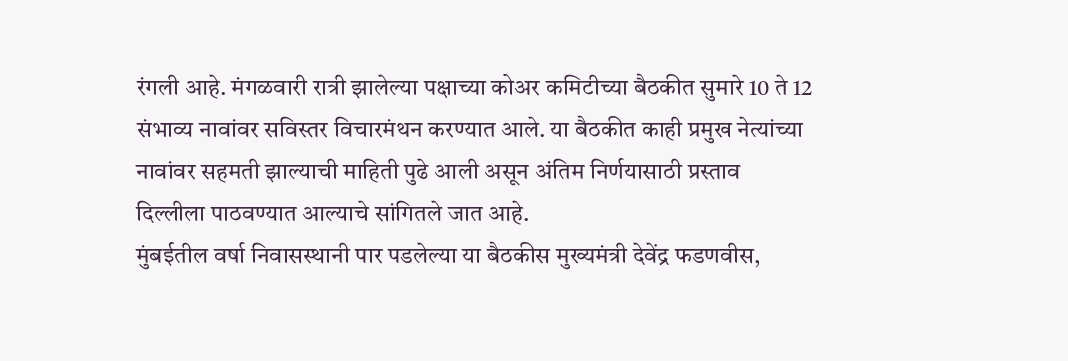रंगली आहे. मंगळवारी रात्री झालेल्या पक्षाच्या कोअर कमिटीच्या बैठकीत सुमारे 10 ते 12 संभाव्य नावांवर सविस्तर विचारमंथन करण्यात आले. या बैठकीत काही प्रमुख नेत्यांच्या नावांवर सहमती झाल्याची माहिती पुढे आली असून अंतिम निर्णयासाठी प्रस्ताव दिल्लीला पाठवण्यात आल्याचे सांगितले जात आहे.
मुंबईतील वर्षा निवासस्थानी पार पडलेल्या या बैठकीस मुख्यमंत्री देवेंद्र फडणवीस,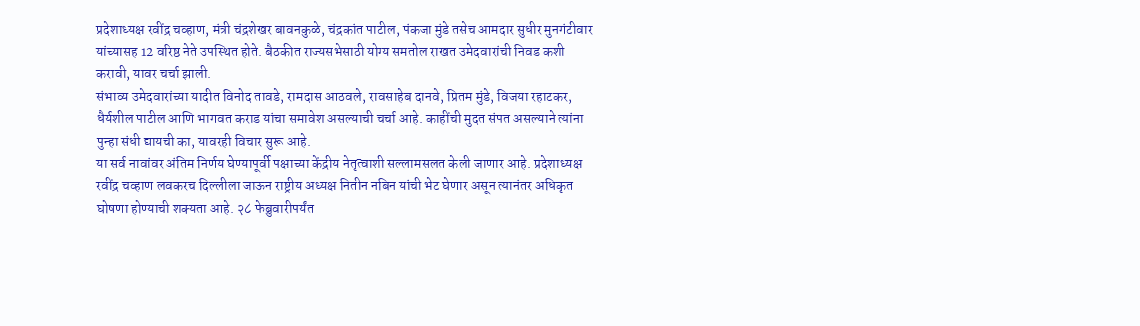प्रदेशाध्यक्ष रवींद्र चव्हाण, मंत्री चंद्रशेखर बावनकुळे, चंद्रकांत पाटील, पंकजा मुंडे तसेच आमदार सुधीर मुनगंटीवार यांच्यासह 12 वरिष्ठ नेते उपस्थित होते. बैठकीत राज्यसभेसाठी योग्य समतोल राखत उमेदवारांची निवड कशी करावी, यावर चर्चा झाली.
संभाव्य उमेदवारांच्या यादीत विनोद तावडे, रामदास आठवले, रावसाहेब दानवे, प्रितम मुंडे, विजया रहाटकर, धैर्यशील पाटील आणि भागवत कराड यांचा समावेश असल्याची चर्चा आहे. काहींची मुदत संपत असल्याने त्यांना पुन्हा संधी द्यायची का, यावरही विचार सुरू आहे.
या सर्व नावांवर अंतिम निर्णय घेण्यापूर्वी पक्षाच्या केंद्रीय नेतृत्वाशी सल्लामसलत केली जाणार आहे. प्रदेशाध्यक्ष रवींद्र चव्हाण लवकरच दिल्लीला जाऊन राष्ट्रीय अध्यक्ष नितीन नबिन यांची भेट घेणार असून त्यानंतर अधिकृत घोषणा होण्याची शक्यता आहे. २८ फेब्रुवारीपर्यंत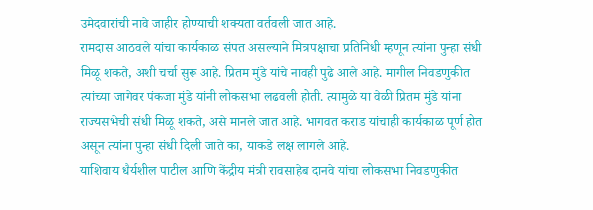उमेदवारांची नावे जाहीर होण्याची शक्यता वर्तवली जात आहे.
रामदास आठवले यांचा कार्यकाळ संपत असल्याने मित्रपक्षाचा प्रतिनिधी म्हणून त्यांना पुन्हा संधी मिळू शकते, अशी चर्चा सुरू आहे. प्रितम मुंडे यांचे नावही पुढे आले आहे. मागील निवडणुकीत त्यांच्या जागेवर पंकजा मुंडे यांनी लोकसभा लढवली होती. त्यामुळे या वेळी प्रितम मुंडे यांना राज्यसभेची संधी मिळू शकते, असे मानले जात आहे. भागवत कराड यांचाही कार्यकाळ पूर्ण होत असून त्यांना पुन्हा संधी दिली जाते का, याकडे लक्ष लागले आहे.
याशिवाय धैर्यशील पाटील आणि केंद्रीय मंत्री रावसाहेब दानवे यांचा लोकसभा निवडणुकीत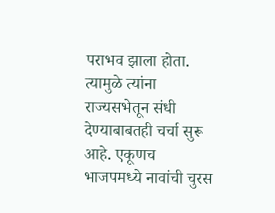पराभव झाला होता. त्यामुळे त्यांना राज्यसभेतून संधी देण्याबाबतही चर्चा सुरू आहे. एकूणच भाजपमध्ये नावांची चुरस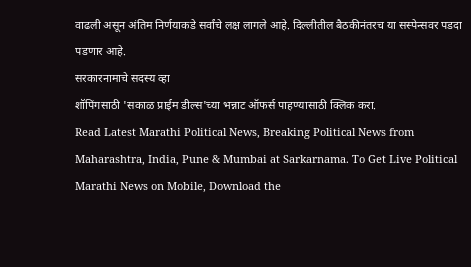वाढली असून अंतिम निर्णयाकडे सर्वांचे लक्ष लागले आहे. दिल्लीतील बैठकीनंतरच या सस्पेन्सवर पडदा पडणार आहे.
सरकारनामाचे सदस्य व्हा
शॉपिंगसाठी 'सकाळ प्राईम डील्स'च्या भन्नाट ऑफर्स पाहण्यासाठी क्लिक करा.
Read Latest Marathi Political News, Breaking Political News from Maharashtra, India, Pune & Mumbai at Sarkarnama. To Get Live Political Marathi News on Mobile, Download the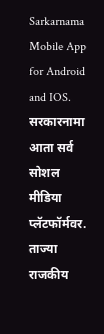Sarkarnama Mobile App for Android and IOS. सरकारनामा आता सर्व सोशल मीडिया प्लॅटफॉर्मवर. ताज्या राजकीय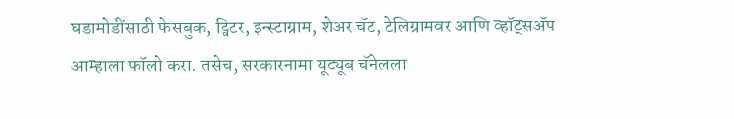घडामोडींसाठी फेसबुक, ट्विटर, इन्स्टाग्राम, शेअर चॅट, टेलिग्रामवर आणि व्हॉट्सॲप आम्हाला फॉलो करा. तसेच, सरकारनामा यूट्यूब चॅनेलला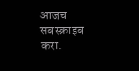आजच सबस्क्राइब करा.